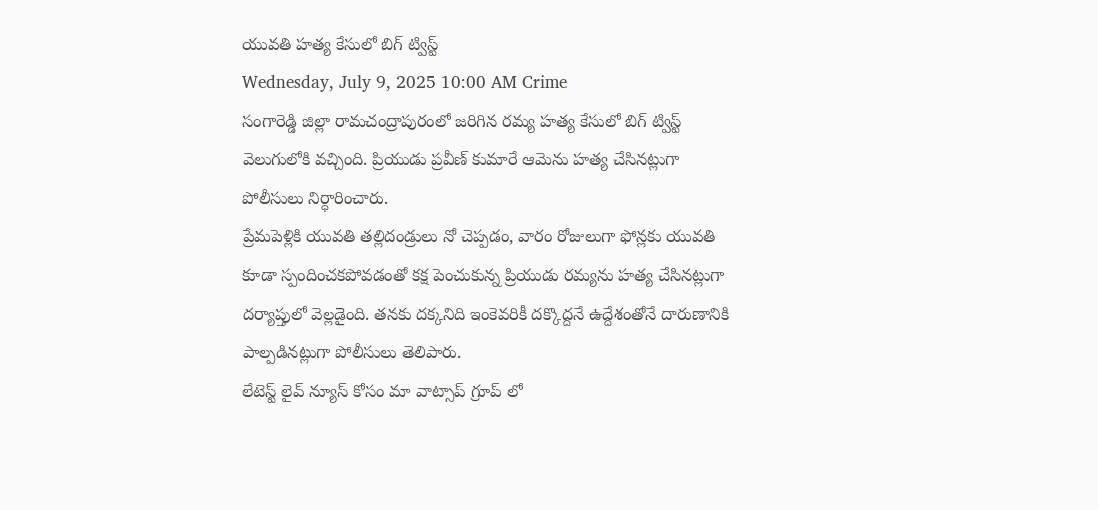యువతి హత్య కేసులో బిగ్ ట్విస్ట్
Wednesday, July 9, 2025 10:00 AM Crime
సంగారెడ్డి జిల్లా రామచంద్రాపురంలో జరిగిన రమ్య హత్య కేసులో బిగ్ ట్విస్ట్ వెలుగులోకి వచ్చింది. ప్రియుడు ప్రవీణ్ కుమారే ఆమెను హత్య చేసినట్లుగా పోలీసులు నిర్ధారించారు.
ప్రేమపెళ్లికి యువతి తల్లిదండ్రులు నో చెప్పడం, వారం రోజులుగా ఫోన్లకు యువతి కూడా స్పందించకపోవడంతో కక్ష పెంచుకున్న ప్రియుడు రమ్యను హత్య చేసినట్లుగా దర్యాప్తులో వెల్లడైంది. తనకు దక్కనిది ఇంకెవరికీ దక్కొద్దనే ఉద్దేశంతోనే దారుణానికి పాల్పడినట్లుగా పోలీసులు తెలిపారు.
లేటెస్ట్ లైవ్ న్యూస్ కోసం మా వాట్సాప్ గ్రూప్ లో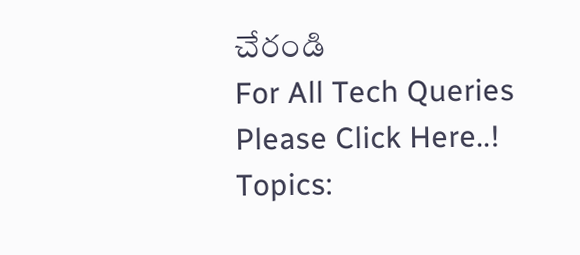చేరండి
For All Tech Queries Please Click Here..!
Topics: